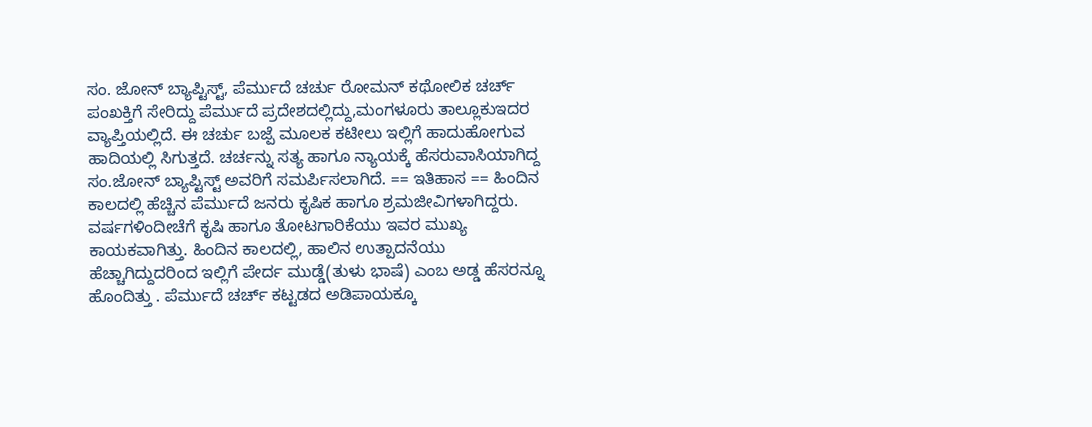ಸಂ. ಜೋನ್ ಬ್ಯಾಪ್ಟಿಸ್ಟ್, ಪೆರ್ಮುದೆ ಚರ್ಚು ರೋಮನ್ ಕಥೋಲಿಕ ಚರ್ಚ್ ಪಂಖಕ್ತಿಗೆ ಸೇರಿದ್ದು ಪೆರ್ಮುದೆ ಪ್ರದೇಶದಲ್ಲಿದ್ದು,ಮಂಗಳೂರು ತಾಲ್ಲೂಕುಇದರ ವ್ಯಾಪ್ತಿಯಲ್ಲಿದೆ. ಈ ಚರ್ಚು ಬಜ್ಪೆ ಮೂಲಕ ಕಟೀಲು ಇಲ್ಲಿಗೆ ಹಾದುಹೋಗುವ ಹಾದಿಯಲ್ಲಿ ಸಿಗುತ್ತದೆ. ಚರ್ಚನ್ನು ಸತ್ಯ ಹಾಗೂ ನ್ಯಾಯಕ್ಕೆ ಹೆಸರುವಾಸಿಯಾಗಿದ್ದ ಸಂ.ಜೋನ್ ಬ್ಯಾಪ್ಟಿಸ್ಟ್ ಅವರಿಗೆ ಸಮರ್ಪಿಸಲಾಗಿದೆ. == ಇತಿಹಾಸ == ಹಿಂದಿನ ಕಾಲದಲ್ಲಿ ಹೆಚ್ಚಿನ ಪೆರ್ಮುದೆ ಜನರು ಕೃಷಿಕ ಹಾಗೂ ಶ್ರಮಜೀವಿಗಳಾಗಿದ್ದರು. ವರ್ಷಗಳಿಂದೀಚೆಗೆ ಕೃಷಿ ಹಾಗೂ ತೋಟಗಾರಿಕೆಯು ಇವರ ಮುಖ್ಯ ಕಾಯಕವಾಗಿತ್ತು. ಹಿಂದಿನ ಕಾಲದಲ್ಲಿ, ಹಾಲಿನ ಉತ್ಪಾದನೆಯು ಹೆಚ್ಚಾಗಿದ್ದುದರಿಂದ ಇಲ್ಲಿಗೆ ಪೇರ್ದ ಮುಡ್ಡೆ(ತುಳು ಭಾಷೆ) ಎಂಬ ಅಡ್ಡ ಹೆಸರನ್ನೂ ಹೊಂದಿತ್ತು . ಪೆರ್ಮುದೆ ಚರ್ಚ್ ಕಟ್ಟಡದ ಅಡಿಪಾಯಕ್ಕೂ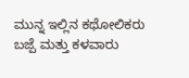ಮುನ್ನ ಇಲ್ಲಿನ ಕಥೋಲಿಕರು ಬಜ್ಪೆ ಮತ್ತು ಕಳವಾರು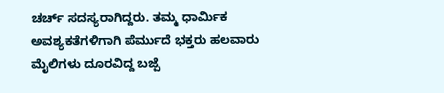ಚರ್ಚ್ ಸದಸ್ಯರಾಗಿದ್ದರು. ತಮ್ಮ ಧಾರ್ಮಿಕ ಅವಶ್ಯಕತೆಗಳಿಗಾಗಿ ಪೆರ್ಮುದೆ ಭಕ್ತರು ಹಲವಾರು ಮೈಲಿಗಳು ದೂರವಿದ್ದ ಬಜ್ಪೆ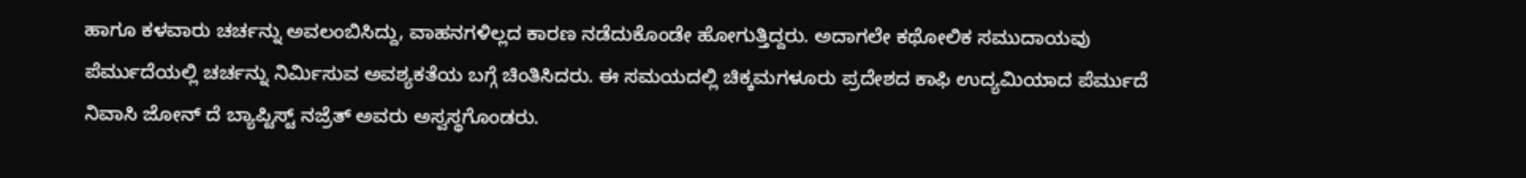ಹಾಗೂ ಕಳವಾರು ಚರ್ಚನ್ನು ಅವಲಂಬಿಸಿದ್ದು, ವಾಹನಗಳಿಲ್ಲದ ಕಾರಣ ನಡೆದುಕೊಂಡೇ ಹೋಗುತ್ತಿದ್ದರು. ಅದಾಗಲೇ ಕಥೋಲಿಕ ಸಮುದಾಯವು ಪೆರ್ಮುದೆಯಲ್ಲಿ ಚರ್ಚನ್ನು ನಿರ್ಮಿಸುವ ಅವಶ್ಯಕತೆಯ ಬಗ್ಗೆ ಚಿಂತಿಸಿದರು. ಈ ಸಮಯದಲ್ಲಿ ಚಿಕ್ಕಮಗಳೂರು ಪ್ರದೇಶದ ಕಾಫಿ ಉದ್ಯಮಿಯಾದ ಪೆರ್ಮುದೆ ನಿವಾಸಿ ಜೋನ್ ದೆ ಬ್ಯಾಪ್ಟಿಸ್ಟ್ ನಜ್ರೆತ್ ಅವರು ಅಸ್ವಸ್ಥಗೊಂಡರು.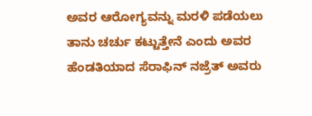ಅವರ ಆರೋಗ್ಯವನ್ನು ಮರಳಿ ಪಡೆಯಲು ತಾನು ಚರ್ಚು ಕಟ್ಟುತ್ತೇನೆ ಎಂದು ಅವರ ಹೆಂಡತಿಯಾದ ಸೆರಾಫಿನ್ ನಜ್ರೆತ್ ಅವರು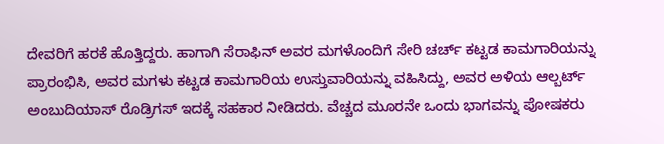ದೇವರಿಗೆ ಹರಕೆ ಹೊತ್ತಿದ್ದರು. ಹಾಗಾಗಿ ಸೆರಾಫಿನ್ ಅವರ ಮಗಳೊಂದಿಗೆ ಸೇರಿ ಚರ್ಚ್ ಕಟ್ಟಡ ಕಾಮಗಾರಿಯನ್ನು ಪ್ರಾರಂಭಿಸಿ, ಅವರ ಮಗಳು ಕಟ್ಟಡ ಕಾಮಗಾರಿಯ ಉಸ್ತುವಾರಿಯನ್ನು ವಹಿಸಿದ್ದು, ಅವರ ಅಳಿಯ ಆಲ್ಬರ್ಟ್ ಅಂಬುದಿಯಾಸ್ ರೊಡ್ರಿಗಸ್ ಇದಕ್ಕೆ ಸಹಕಾರ ನೀಡಿದರು. ವೆಚ್ಚದ ಮೂರನೇ ಒಂದು ಭಾಗವನ್ನು ಪೋಷಕರು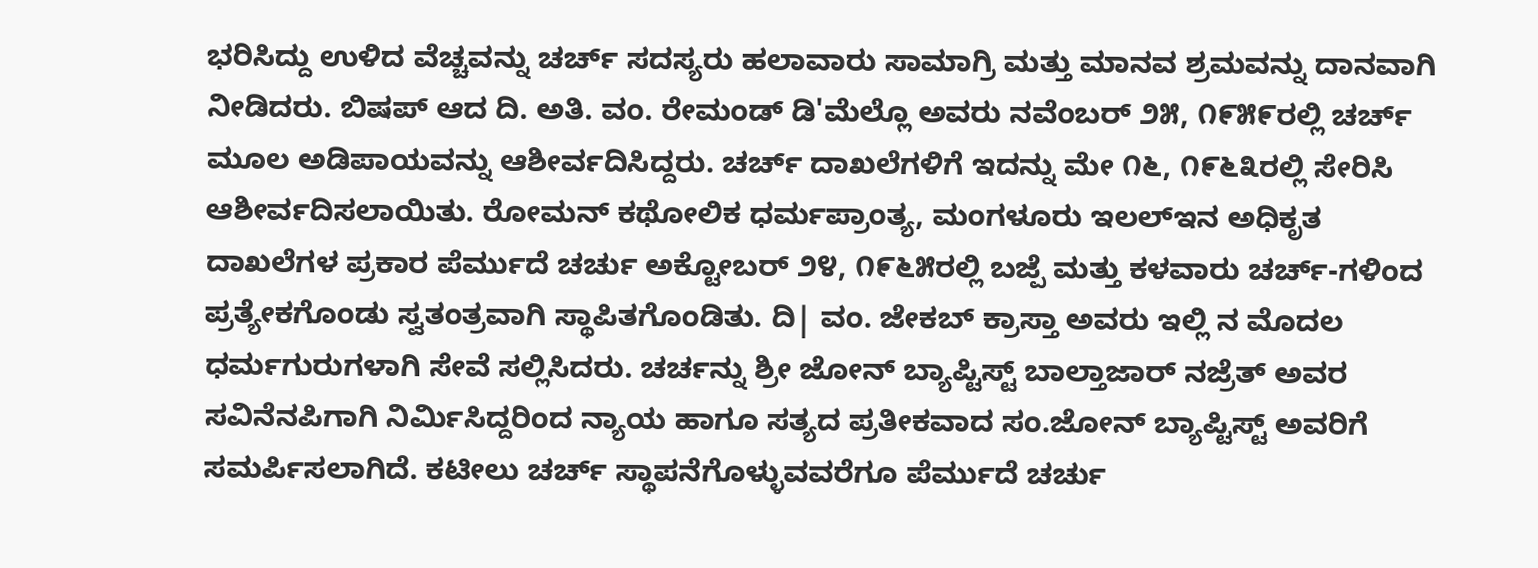ಭರಿಸಿದ್ದು ಉಳಿದ ವೆಚ್ಚವನ್ನು ಚರ್ಚ್ ಸದಸ್ಯರು ಹಲಾವಾರು ಸಾಮಾಗ್ರಿ ಮತ್ತು ಮಾನವ ಶ್ರಮವನ್ನು ದಾನವಾಗಿ ನೀಡಿದರು. ಬಿಷಪ್ ಆದ ದಿ. ಅತಿ. ವಂ. ರೇಮಂಡ್ ಡಿ'ಮೆಲ್ಲೊ ಅವರು ನವೆಂಬರ್ ೨೫, ೧೯೫೯ರಲ್ಲಿ ಚರ್ಚ್ ಮೂಲ ಅಡಿಪಾಯವನ್ನು ಆಶೀರ್ವದಿಸಿದ್ದರು. ಚರ್ಚ್ ದಾಖಲೆಗಳಿಗೆ ಇದನ್ನು ಮೇ ೧೬, ೧೯೬೩ರಲ್ಲಿ ಸೇರಿಸಿ ಆಶೀರ್ವದಿಸಲಾಯಿತು. ರೋಮನ್ ಕಥೋಲಿಕ ಧರ್ಮಪ್ರಾಂತ್ಯ, ಮಂಗಳೂರು ಇಲಲ್ಇನ ಅಧಿಕೃತ ದಾಖಲೆಗಳ ಪ್ರಕಾರ ಪೆರ್ಮುದೆ ಚರ್ಚು ಅಕ್ಟೋಬರ್ ೨೪, ೧೯೬೫ರಲ್ಲಿ ಬಜ್ಪೆ ಮತ್ತು ಕಳವಾರು ಚರ್ಚ್-ಗಳಿಂದ ಪ್ರತ್ಯೇಕಗೊಂಡು ಸ್ವತಂತ್ರವಾಗಿ ಸ್ಥಾಪಿತಗೊಂಡಿತು. ದಿ| ವಂ. ಜೇಕಬ್ ಕ್ರಾಸ್ತಾ ಅವರು ಇಲ್ಲಿ ನ ಮೊದಲ ಧರ್ಮಗುರುಗಳಾಗಿ ಸೇವೆ ಸಲ್ಲಿಸಿದರು. ಚರ್ಚನ್ನು ಶ್ರೀ ಜೋನ್ ಬ್ಯಾಪ್ಟಿಸ್ಟ್ ಬಾಲ್ತಾಜಾರ್ ನಜ್ರೆತ್ ಅವರ ಸವಿನೆನಪಿಗಾಗಿ ನಿರ್ಮಿಸಿದ್ದರಿಂದ ನ್ಯಾಯ ಹಾಗೂ ಸತ್ಯದ ಪ್ರತೀಕವಾದ ಸಂ.ಜೋನ್ ಬ್ಯಾಪ್ಟಿಸ್ಟ್ ಅವರಿಗೆ ಸಮರ್ಪಿಸಲಾಗಿದೆ. ಕಟೀಲು ಚರ್ಚ್ ಸ್ಥಾಪನೆಗೊಳ್ಳುವವರೆಗೂ ಪೆರ್ಮುದೆ ಚರ್ಚು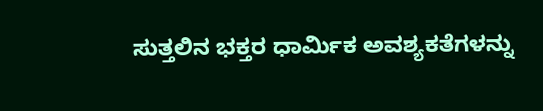ಸುತ್ತಲಿನ ಭಕ್ತರ ಧಾರ್ಮಿಕ ಅವಶ್ಯಕತೆಗಳನ್ನು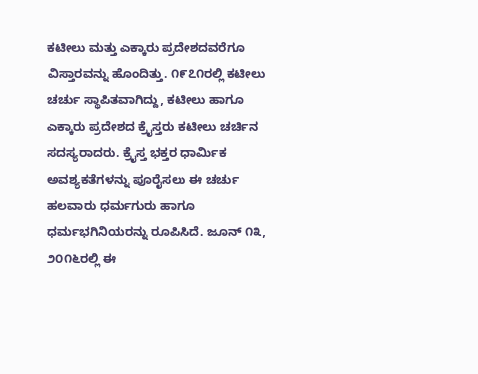ಕಟೀಲು ಮತ್ತು ಎಕ್ಕಾರು ಪ್ರದೇಶದವರೆಗೂ ವಿಸ್ತಾರವನ್ನು ಹೊಂದಿತ್ತು. ೧೯೭೧ರಲ್ಲಿ ಕಟೀಲು ಚರ್ಚು ಸ್ಥಾಪಿತವಾಗಿದ್ದು, ಕಟೀಲು ಹಾಗೂ ಎಕ್ಕಾರು ಪ್ರದೇಶದ ಕ್ರೈಸ್ತರು ಕಟೀಲು ಚರ್ಚಿನ ಸದಸ್ಯರಾದರು. ಕ್ರೈಸ್ತ ಭಕ್ತರ ಧಾರ್ಮಿಕ ಅವಶ್ಯಕತೆಗಳನ್ನು ಪೂರೈಸಲು ಈ ಚರ್ಚು ಹಲವಾರು ಧರ್ಮಗುರು ಹಾಗೂ ಧರ್ಮಭಗಿನಿಯರನ್ನು ರೂಪಿಸಿದೆ. ಜೂನ್ ೧೩, ೨೦೧೬ರಲ್ಲಿ ಈ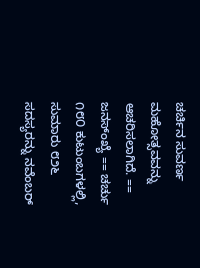ಚರ್ಚಿನ ಸುವರ್ಣ ಮಹೋತ್ಸವವನ್ನು ಆಚರಿಸಲಾಗಿದೆ. == ಜನಸ್ಂಖ್ಯೆ == ಚರ್ಚು ೧೮೦ ಕುಟುಂಬಗಳಲ್ಲಿ, ಸುಮಾರು ೮೨೬ ಸದಸ್ಯರನ್ನು ನವೆಂಬರ್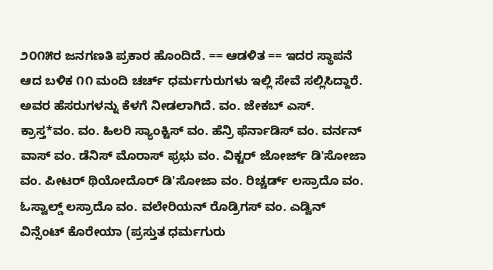೨೦೧೫ರ ಜನಗಣತಿ ಪ್ರಕಾರ ಹೊಂದಿದೆ. == ಆಡಳಿತ == ಇದರ ಸ್ಥಾಪನೆ ಆದ ಬಳಿಕ ೧೧ ಮಂದಿ ಚರ್ಚ್ ಧರ್ಮಗುರುಗಳು ಇಲ್ಲಿ ಸೇವೆ ಸಲ್ಲಿಸಿದ್ದಾರೆ. ಅವರ ಹೆಸರುಗಳನ್ನು ಕೆಳಗೆ ನೀಡಲಾಗಿದೆ. ವಂ. ಜೇಕಬ್ ಎಸ್. ಕ್ರಾಸ್ತ*ವಂ. ವಂ. ಹಿಲರಿ ಸ್ಯಾಂಕ್ಟಿಸ್ ವಂ. ಹೆನ್ರಿ ಫೆರ್ನಾಡಿಸ್ ವಂ. ವರ್ನನ್ ವಾಸ್ ವಂ. ಡೆನಿಸ್ ಮೊರಾಸ್ ಫ್ರಭು ವಂ. ವಿಕ್ಟರ್ ಜೋರ್ಜ್ ಡಿ'ಸೋಜಾ ವಂ. ಪೀಟರ್ ಥಿಯೋದೊರ್ ಡಿ'ಸೋಜಾ ವಂ. ರಿಚ್ಚರ್ಡ್ ಲಸ್ರಾದೊ ವಂ. ಓಸ್ವಾಲ್ಡ್ ಲಸ್ರಾದೊ ವಂ. ವಲೇರಿಯನ್ ರೊಡ್ರಿಗಸ್ ವಂ. ಎಡ್ವಿನ್ ವಿನ್ಸೆಂಟ್ ಕೊರೇಯಾ (ಪ್ರಸ್ತುತ ಧರ್ಮಗುರು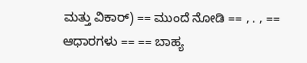ಮತ್ತು ವಿಕಾರ್) == ಮುಂದೆ ನೋಡಿ == , . , == ಆಧಾರಗಳು == == ಬಾಹ್ಯ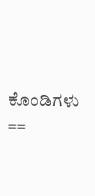ಕೊಂಡಿಗಳು ==